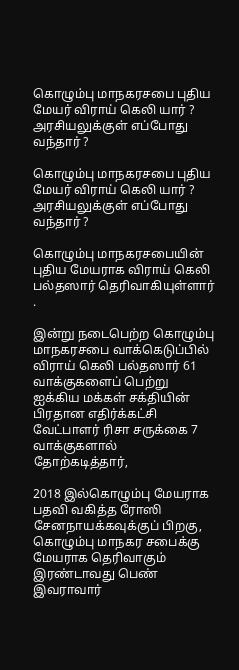கொழும்பு மாநகரசபை புதிய மேயர் விராய் கெலி யார் ?                                                        அரசியலுக்குள் எப்போது வந்தார் ?

கொழும்பு மாநகரசபை புதிய மேயர் விராய் கெலி யார் ? அரசியலுக்குள் எப்போது வந்தார் ?

கொழும்பு மாநகரசபையின் புதிய மேயராக விராய் கெலி பல்தஸார் தெரிவாகியுள்ளார் .

இன்று நடைபெற்ற கொழும்பு மாநகரசபை வாக்கெடுப்பில்
விராய் கெலி பல்தஸார் 61 வாக்குகளைப் பெற்று ஐக்கிய மக்கள் சக்தியின் பிரதான எதிர்க்கட்சி வேட்பாளர் ரிசா சருக்கை 7 வாக்குகளால் தோற்கடித்தார்,

2018 இல்கொழும்பு மேயராக பதவி வகித்த ரோஸி சேனநாயக்கவுக்குப் பிறகு, கொழும்பு மாநகர சபைக்கு மேயராக தெரிவாகும் இரண்டாவது பெண் இவராவார்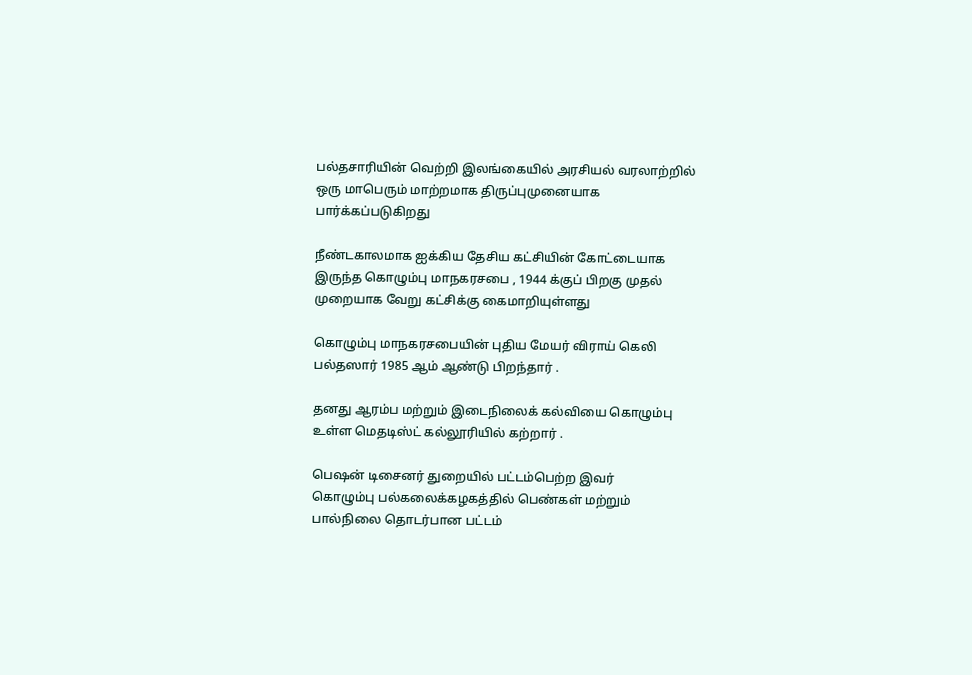பல்தசாரியின் வெற்றி இலங்கையில் அரசியல் வரலாற்றில் ஒரு மாபெரும் மாற்றமாக திருப்புமுனையாக பார்க்கப்படுகிறது

நீண்டகாலமாக ஐக்கிய தேசிய கட்சியின் கோட்டையாக இருந்த கொழும்பு மாநகரசபை , 1944 க்குப் பிறகு முதல் முறையாக வேறு கட்சிக்கு கைமாறியுள்ளது

கொழும்பு மாநகரசபையின் புதிய மேயர் விராய் கெலி பல்தஸார் 1985 ஆம் ஆண்டு பிறந்தார் .

தனது ஆரம்ப மற்றும் இடைநிலைக் கல்வியை கொழும்பு உள்ள மெதடிஸ்ட் கல்லூரியில் கற்றார் .

பெஷன் டிசைனர் துறையில் பட்டம்பெற்ற இவர்
கொழும்பு பல்கலைக்கழகத்தில் பெண்கள் மற்றும் பால்நிலை தொடர்பான பட்டம்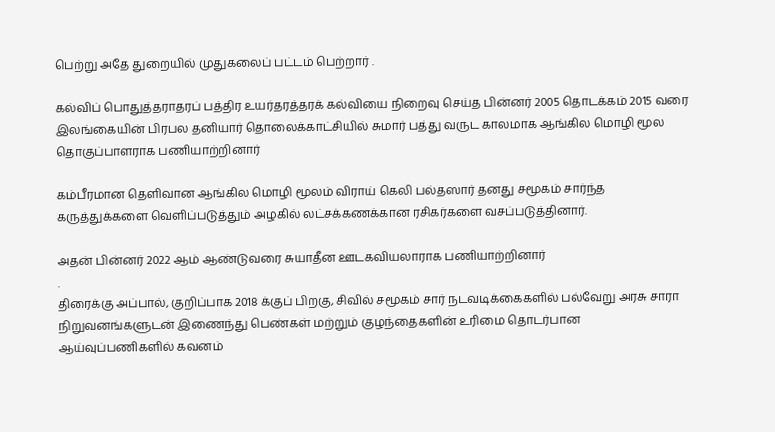பெற்று அதே துறையில் முதுகலைப் பட்டம் பெற்றார் .

கல்விப் பொதுத்தராதரப் பத்திர உயர்தரத்தரக் கல்வியை நிறைவு செய்த பின்னர் 2005 தொடக்கம் 2015 வரை இலங்கையின் பிரபல தனியார் தொலைக்காட்சியில் சுமார் பத்து வருட காலமாக ஆங்கில மொழி மூல தொகுப்பாளராக பணியாற்றினார்

கம்பீரமான தெளிவான ஆங்கில மொழி மூலம் விராய் கெலி பல்தஸார் தனது சமூகம் சார்ந்த கருத்துக்களை வெளிப்படுத்தும் அழகில் லட்சக்கணக்கான ரசிகர்களை வசப்படுத்தினார்.

அதன் பின்னர் 2022 ஆம் ஆண்டுவரை சுயாதீன ஊடகவியலாராக பணியாற்றினார்
.
திரைக்கு அப்பால், குறிப்பாக 2018 க்குப் பிறகு, சிவில் சமூகம் சார் நடவடிக்கைகளில் பல்வேறு அரசு சாரா நிறுவனங்களுடன் இணைந்து பெண்கள் மற்றும் குழந்தைகளின் உரிமை தொடர்பான ஆய்வுப்பணிகளில் கவனம்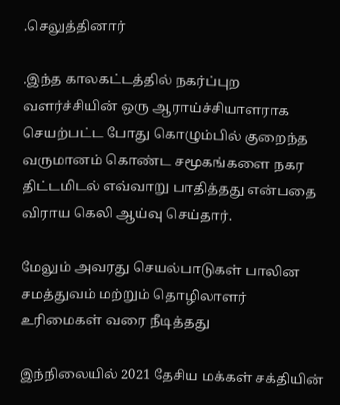.செலுத்தினார்

.இந்த காலகட்டத்தில் நகர்ப்புற வளர்ச்சியின் ஒரு ஆராய்ச்சியாளராக செயற்பட்ட போது கொழும்பில் குறைந்த வருமானம் கொண்ட சமூகங்களை நகர திட்டமிடல் எவ்வாறு பாதித்தது என்பதை விராய கெலி ஆய்வு செய்தார்.

மேலும் அவரது செயல்பாடுகள் பாலின சமத்துவம் மற்றும் தொழிலாளர் உரிமைகள் வரை நீடித்தது

இந்நிலையில் 2021 தேசிய மக்கள் சக்தியின்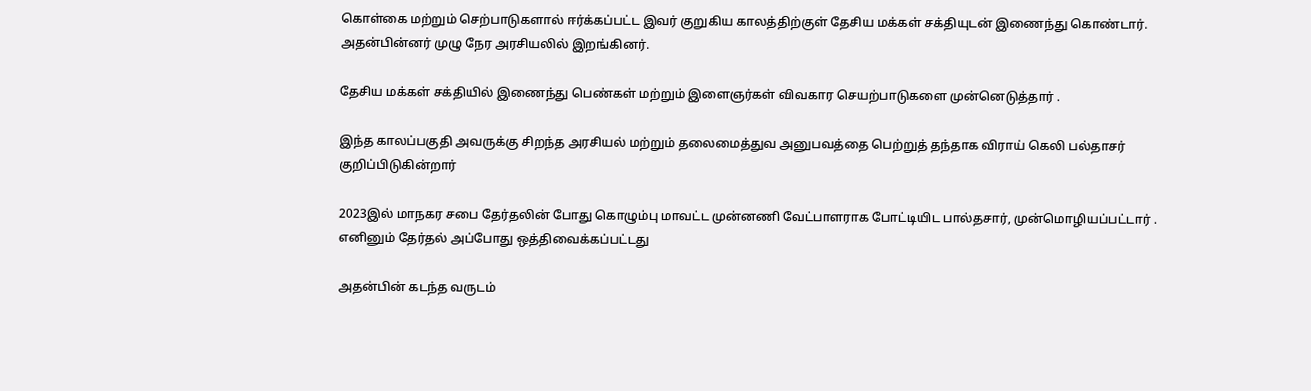கொள்கை மற்றும் செற்பாடுகளால் ஈர்க்கப்பட்ட இவர் குறுகிய காலத்திற்குள் தேசிய மக்கள் சக்தியுடன் இணைந்து கொண்டார். அதன்பின்னர் முழு நேர அரசியலில் இறங்கினர்.

தேசிய மக்கள் சக்தியில் இணைந்து பெண்கள் மற்றும் இளைஞர்கள் விவகார செயற்பாடுகளை முன்னெடுத்தார் .

இந்த காலப்பகுதி அவருக்கு சிறந்த அரசியல் மற்றும் தலைமைத்துவ அனுபவத்தை பெற்றுத் தந்தாக விராய் கெலி பல்தாசர் குறிப்பிடுகின்றார்

2023இல் மாநகர சபை தேர்தலின் போது கொழும்பு மாவட்ட முன்னணி வேட்பாளராக போட்டியிட பால்தசார், முன்மொழியப்பட்டார் . எனினும் தேர்தல் அப்போது ஒத்திவைக்கப்பட்டது

அதன்பின் கடந்த வருடம்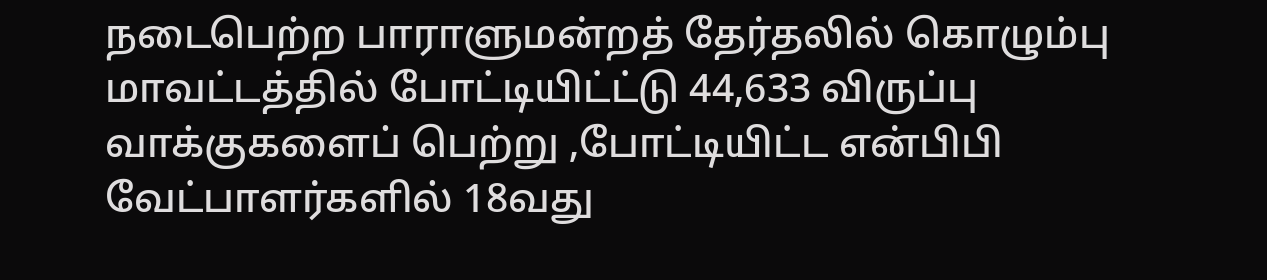நடைபெற்ற பாராளுமன்றத் தேர்தலில் கொழும்பு மாவட்டத்தில் போட்டியிட்ட்டு 44,633 விருப்பு வாக்குகளைப் பெற்று ,போட்டியிட்ட என்பிபி வேட்பாளர்களில் 18வது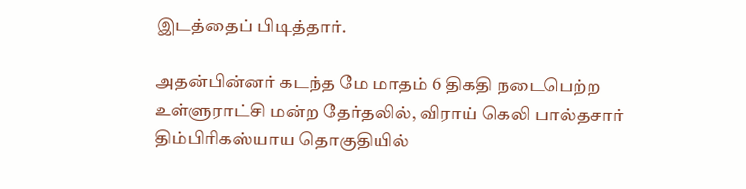இடத்தைப் பிடித்தார்.

அதன்பின்னர் கடந்த மே மாதம் 6 திகதி நடைபெற்ற உள்ளுராட்சி மன்ற தேர்தலில், விராய் கெலி பால்தசார் திம்பிரிகஸ்யாய தொகுதியில்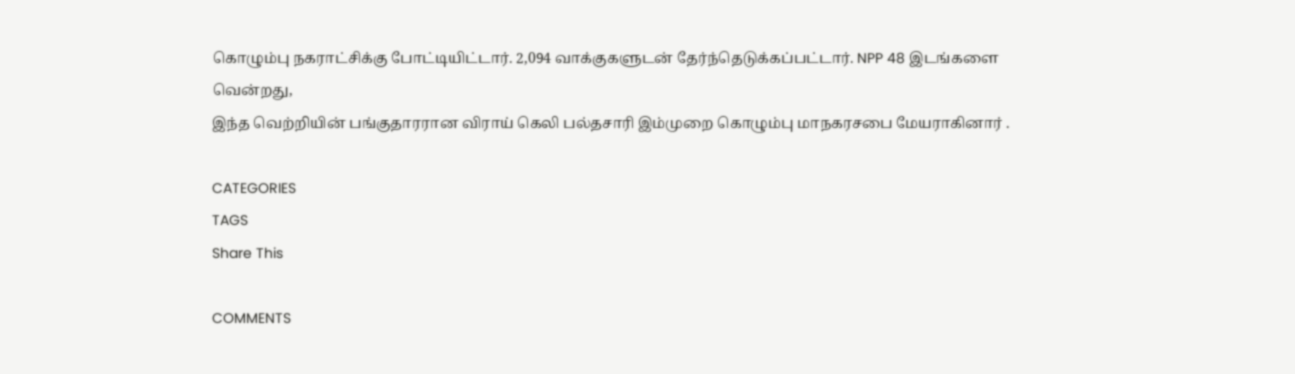கொழும்பு நகராட்சிக்கு போட்டியிட்டார். 2,094 வாக்குகளுடன் தேர்ந்தெடுக்கப்பட்டார். NPP 48 இடங்களை வென்றது,
இந்த வெற்றியின் பங்குதாரரான விராய் கெலி பல்தசாரி இம்முறை கொழும்பு மாநகரசபை மேயராகினார் .

CATEGORIES
TAGS
Share This

COMMENTS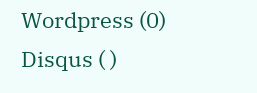Wordpress (0)
Disqus ( )